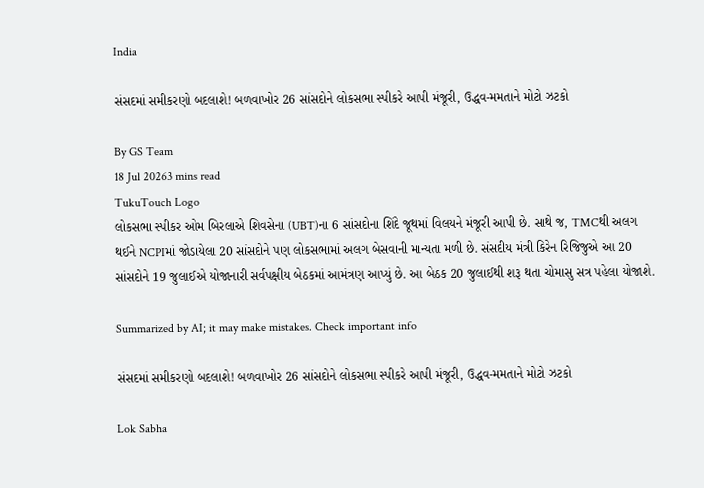India

સંસદમાં સમીકરણો બદલાશે! બળવાખોર 26 સાંસદોને લોકસભા સ્પીકરે આપી મંજૂરી, ઉદ્ધવ-મમતાને મોટો ઝટકો

By GS Team
18 Jul 20263 mins read
TukuTouch Logo
લોકસભા સ્પીકર ઓમ બિરલાએ શિવસેના (UBT)ના 6 સાંસદોના શિંદે જૂથમાં વિલયને મંજૂરી આપી છે. સાથે જ, TMCથી અલગ થઈને NCPIમાં જોડાયેલા 20 સાંસદોને પણ લોકસભામાં અલગ બેસવાની માન્યતા મળી છે. સંસદીય મંત્રી કિરેન રિજિજુએ આ 20 સાંસદોને 19 જુલાઈએ યોજાનારી સર્વપક્ષીય બેઠકમાં આમંત્રણ આપ્યું છે. આ બેઠક 20 જુલાઈથી શરૂ થતા ચોમાસુ સત્ર પહેલા યોજાશે.

Summarized by AI; it may make mistakes. Check important info

સંસદમાં સમીકરણો બદલાશે! બળવાખોર 26 સાંસદોને લોકસભા સ્પીકરે આપી મંજૂરી, ઉદ્ધવ-મમતાને મોટો ઝટકો

Lok Sabha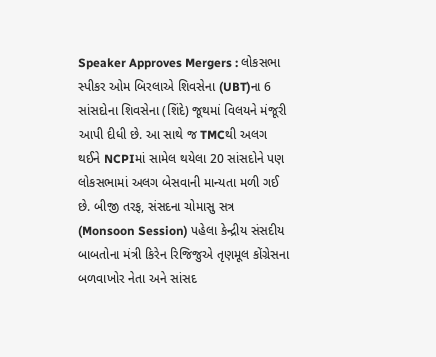Speaker Approves Mergers : લોકસભા સ્પીકર ઓમ બિરલાએ શિવસેના (UBT)ના 6 સાંસદોના શિવસેના (શિંદે) જૂથમાં વિલયને મંજૂરી આપી દીધી છે. આ સાથે જ TMCથી અલગ થઈને NCPIમાં સામેલ થયેલા 20 સાંસદોને પણ લોકસભામાં અલગ બેસવાની માન્યતા મળી ગઈ છે. બીજી તરફ, સંસદના ચોમાસુ સત્ર (Monsoon Session) પહેલા કેન્દ્રીય સંસદીય બાબતોના મંત્રી કિરેન રિજિજુએ તૃણમૂલ કોંગ્રેસના બળવાખોર નેતા અને સાંસદ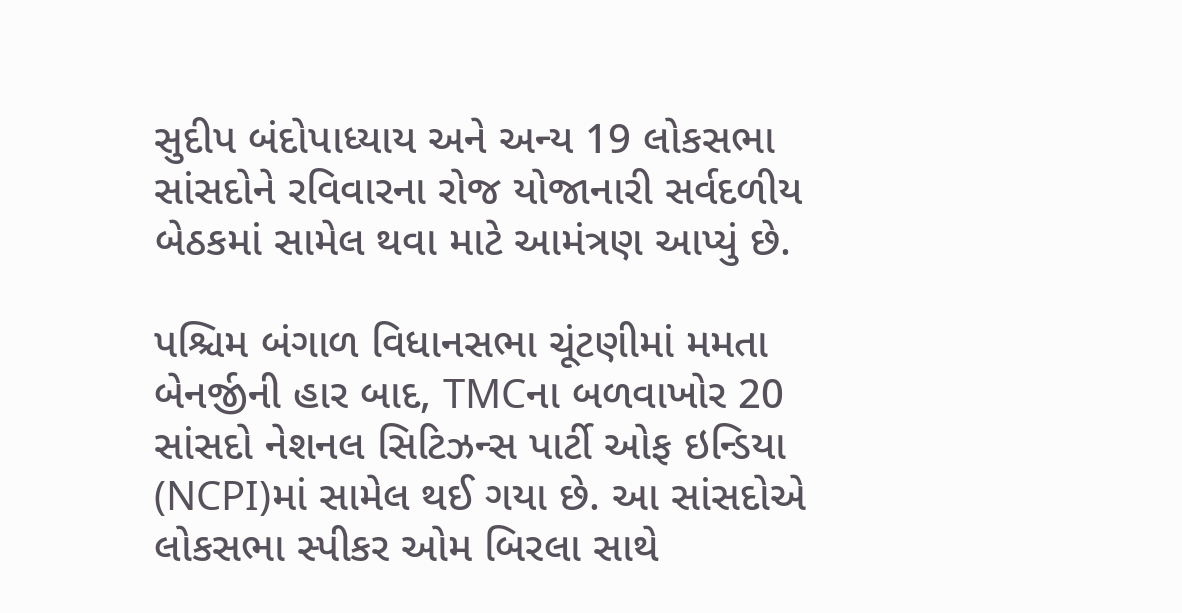સુદીપ બંદોપાધ્યાય અને અન્ય 19 લોકસભા સાંસદોને રવિવારના રોજ યોજાનારી સર્વદળીય બેઠકમાં સામેલ થવા માટે આમંત્રણ આપ્યું છે.

પશ્ચિમ બંગાળ વિધાનસભા ચૂંટણીમાં મમતા બેનર્જીની હાર બાદ, TMCના બળવાખોર 20 સાંસદો નેશનલ સિટિઝન્સ પાર્ટી ઓફ ઇન્ડિયા (NCPI)માં સામેલ થઈ ગયા છે. આ સાંસદોએ લોકસભા સ્પીકર ઓમ બિરલા સાથે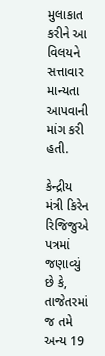મુલાકાત કરીને આ વિલયને સત્તાવાર માન્યતા આપવાની માંગ કરી હતી.

કેન્દ્રીય મંત્રી કિરેન રિજિજુએ પત્રમાં જણાવ્યું છે કે, તાજેતરમાં જ તમે અન્ય 19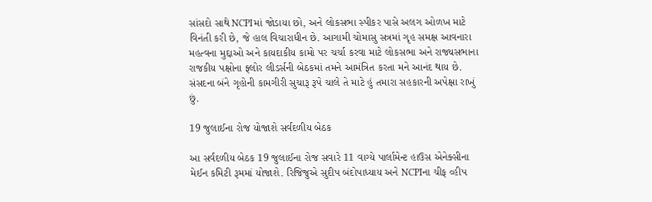સાંસદો સાથે NCPIમાં જોડાયા છો, અને લોકસભા સ્પીકર પાસે અલગ ઓળખ માટે વિનંતી કરી છે, જે હાલ વિચારાધીન છે. આગામી ચોમાસુ સત્રમાં ગૃહ સમક્ષ આવનારા મહત્વના મુદ્દાઓ અને કાયદાકીય કામો પર ચર્ચા કરવા માટે લોકસભા અને રાજ્યસભાના રાજકીય પક્ષોના ફ્લોર લીડર્સની બેઠકમાં તમને આમંત્રિત કરતા મને આનંદ થાય છે. સંસદના બંને ગૃહોની કામગીરી સુચારૂ રૂપે ચાલે તે માટે હું તમારા સહકારની અપેક્ષા રાખું છું.

19 જુલાઈના રોજ યોજાશે સર્વદળીય બેઠક

આ સર્વદળીય બેઠક 19 જુલાઈના રોજ સવારે 11 વાગ્યે પાર્લામેન્ટ હાઉસ એનેક્સીના મેઈન કમિટી રૂમમાં યોજાશે. રિજિજુએ સુદીપ બંદોપાધ્યાય અને NCPIના ચીફ વ્હીપ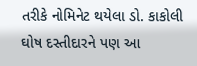તરીકે નોમિનેટ થયેલા ડો. કાકોલી ઘોષ દસ્તીદારને પણ આ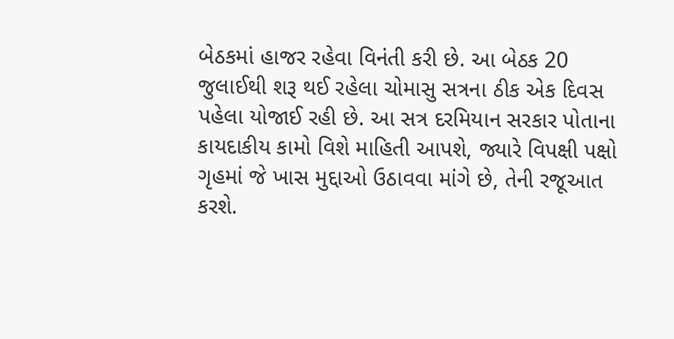બેઠકમાં હાજર રહેવા વિનંતી કરી છે. આ બેઠક 20 જુલાઈથી શરૂ થઈ રહેલા ચોમાસુ સત્રના ઠીક એક દિવસ પહેલા યોજાઈ રહી છે. આ સત્ર દરમિયાન સરકાર પોતાના કાયદાકીય કામો વિશે માહિતી આપશે, જ્યારે વિપક્ષી પક્ષો ગૃહમાં જે ખાસ મુદ્દાઓ ઉઠાવવા માંગે છે, તેની રજૂઆત કરશે.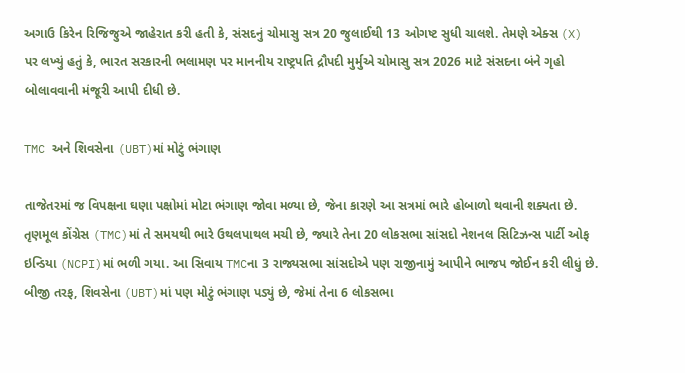અગાઉ કિરેન રિજિજુએ જાહેરાત કરી હતી કે, સંસદનું ચોમાસુ સત્ર 20 જુલાઈથી 13 ઓગષ્ટ સુધી ચાલશે. તેમણે એક્સ (X) પર લખ્યું હતું કે, ભારત સરકારની ભલામણ પર માનનીય રાષ્ટ્રપતિ દ્રૌપદી મુર્મુએ ચોમાસુ સત્ર 2026 માટે સંસદના બંને ગૃહો બોલાવવાની મંજૂરી આપી દીધી છે.

TMC અને શિવસેના (UBT)માં મોટું ભંગાણ

તાજેતરમાં જ વિપક્ષના ઘણા પક્ષોમાં મોટા ભંગાણ જોવા મળ્યા છે, જેના કારણે આ સત્રમાં ભારે હોબાળો થવાની શક્યતા છે. તૃણમૂલ કોંગ્રેસ (TMC)માં તે સમયથી ભારે ઉથલપાથલ મચી છે, જ્યારે તેના 20 લોકસભા સાંસદો નેશનલ સિટિઝન્સ પાર્ટી ઓફ ઇન્ડિયા (NCPI)માં ભળી ગયા. આ સિવાય TMCના 3 રાજ્યસભા સાંસદોએ પણ રાજીનામું આપીને ભાજપ જોઈન કરી લીધું છે. બીજી તરફ, શિવસેના (UBT)માં પણ મોટું ભંગાણ પડ્યું છે, જેમાં તેના 6 લોકસભા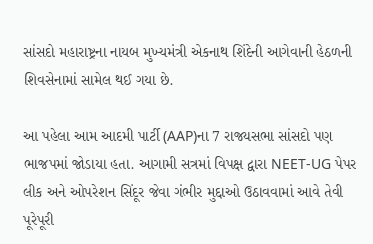સાંસદો મહારાષ્ટ્રના નાયબ મુખ્યમંત્રી એકનાથ શિંદેની આગેવાની હેઠળની શિવસેનામાં સામેલ થઈ ગયા છે.

આ પહેલા આમ આદમી પાર્ટી (AAP)ના 7 રાજ્યસભા સાંસદો પણ ભાજપમાં જોડાયા હતા. આગામી સત્રમાં વિપક્ષ દ્વારા NEET-UG પેપર લીક અને ઓપરેશન સિંદૂર જેવા ગંભીર મુદ્દાઓ ઉઠાવવામાં આવે તેવી પૂરેપૂરી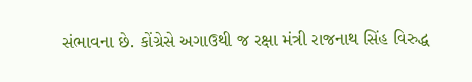સંભાવના છે. કોંગ્રેસે અગાઉથી જ રક્ષા મંત્રી રાજનાથ સિંહ વિરુદ્ધ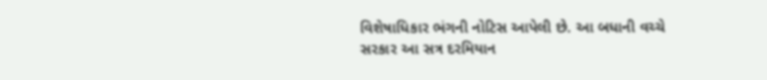વિશેષાધિકાર ભંગની નોટિસ આપેલી છે. આ બધાની વચ્ચે સરકાર આ સત્ર દરમિયાન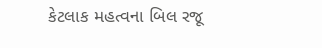કેટલાક મહત્વના બિલ રજૂ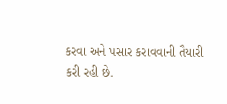કરવા અને પસાર કરાવવાની તૈયારી કરી રહી છે.